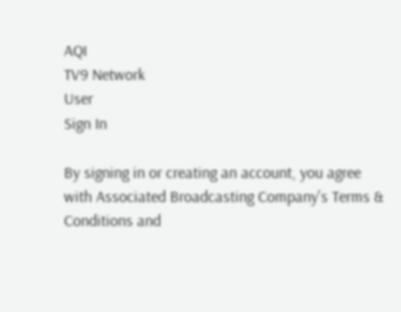AQI
TV9 Network
User
Sign In

By signing in or creating an account, you agree with Associated Broadcasting Company's Terms & Conditions and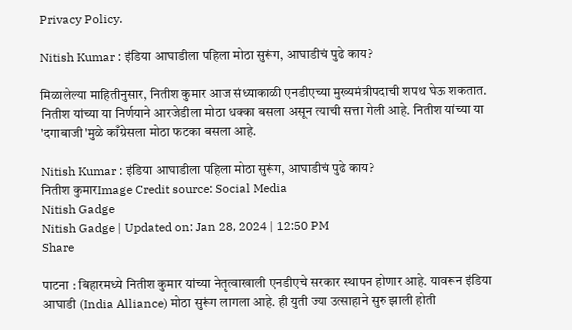Privacy Policy.

Nitish Kumar : इंडिया आघाडीला पहिला मोठा सुरूंग, आघाडीचं पुढे काय?

मिळालेल्या माहितीनुसार, नितीश कुमार आज संध्याकाळी एनडीएच्या मुख्यमंत्रीपदाची शपथ घेऊ शकतात. नितीश यांच्या या निर्णयाने आरजेडीला मोठा धक्का बसला असून त्याची सत्ता गेली आहे. नितीश यांच्या या 'दगाबाजी'मुळे काँग्रेसला मोठा फटका बसला आहे.

Nitish Kumar : इंडिया आघाडीला पहिला मोठा सुरूंग, आघाडीचं पुढे काय?
नितीश कुमारImage Credit source: Social Media
Nitish Gadge
Nitish Gadge | Updated on: Jan 28, 2024 | 12:50 PM
Share

पाटना : बिहारमध्ये नितीश कुमार यांच्या नेतृत्वाखाली एनडीएचे सरकार स्थापन होणार आहे. यावरून इंडिया आघाडी (India Alliance) मोठा सुरूंग लागला आहे. ही युती ज्या उत्साहाने सुरु झाली होती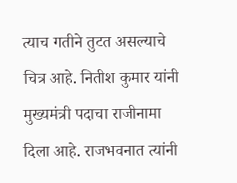त्याच गतीने तुटत असल्याचे चित्र आहे. नितीश कुमार यांनी मुख्यमंत्री पदाचा राजीनामा दिला आहे. राजभवनात त्यांनी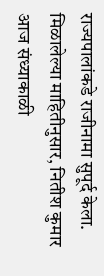राज्यपालांकडे राजीनामा सुपूर्द केला. मिळालेल्या माहितीनुसार, नितीश कुमार आज संध्याकाळी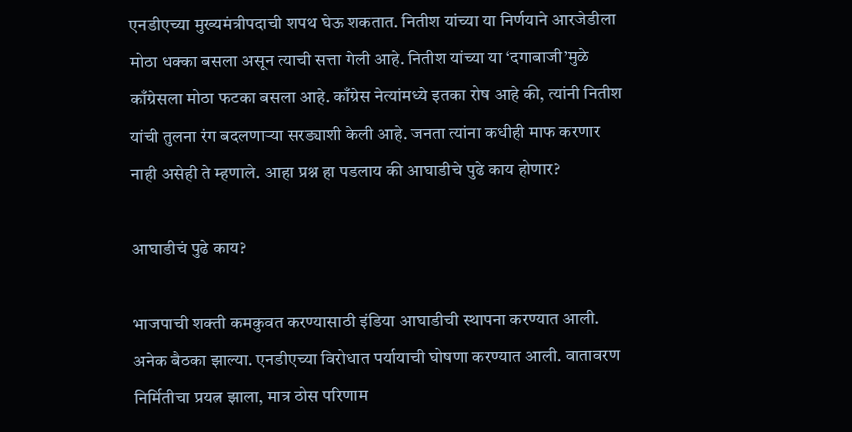एनडीएच्या मुख्यमंत्रीपदाची शपथ घेऊ शकतात. नितीश यांच्या या निर्णयाने आरजेडीला मोठा धक्का बसला असून त्याची सत्ता गेली आहे. नितीश यांच्या या ‘दगाबाजी’मुळे काँग्रेसला मोठा फटका बसला आहे. काँग्रेस नेत्यांमध्ये इतका रोष आहे की, त्यांनी नितीश यांची तुलना रंग बदलणाऱ्या सरड्याशी केली आहे. जनता त्यांना कधीही माफ करणार नाही असेही ते म्हणाले. आहा प्रश्न हा पडलाय की आघाडीचे पुढे काय होणार?

आघाडीचं पुढे काय?

भाजपाची शक्ती कमकुवत करण्यासाठी इंडिया आघाडीची स्थापना करण्यात आली. अनेक बैठका झाल्या. एनडीएच्या विरोधात पर्यायाची घोषणा करण्यात आली. वातावरण निर्मितीचा प्रयत्न झाला, मात्र ठोस परिणाम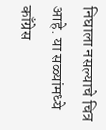निघाला नसल्याचे चित्र आहे. या सळ्यांमध्ये काँग्रेस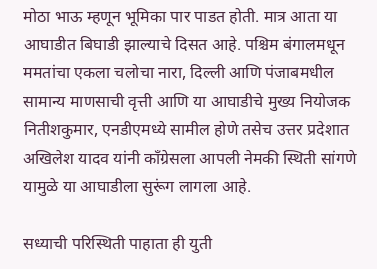मोठा भाऊ म्हणून भूमिका पार पाडत होती. मात्र आता या आघाडीत बिघाडी झाल्याचे दिसत आहे. पश्चिम बंगालमधून ममतांचा एकला चलोचा नारा, दिल्ली आणि पंजाबमधील सामान्य माणसाची वृत्ती आणि या आघाडीचे मुख्य नियोजक नितीशकुमार, एनडीएमध्ये सामील होणे तसेच उत्तर प्रदेशात अखिलेश यादव यांनी काँग्रेसला आपली नेमकी स्थिती सांगणे यामुळे या आघाडीला सुरूंग लागला आहे.

सध्याची परिस्थिती पाहाता ही युती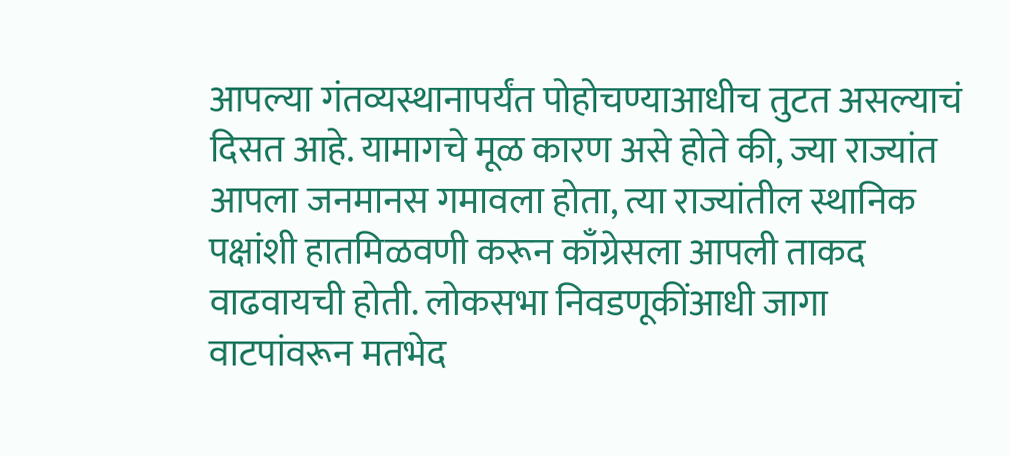आपल्या गंतव्यस्थानापर्यंत पोहोचण्याआधीच तुटत असल्याचं दिसत आहे. यामागचे मूळ कारण असे होते की, ज्या राज्यांत आपला जनमानस गमावला होता, त्या राज्यांतील स्थानिक पक्षांशी हातमिळवणी करून काँग्रेसला आपली ताकद वाढवायची होती. लोकसभा निवडणूकींआधी जागा वाटपांवरून मतभेद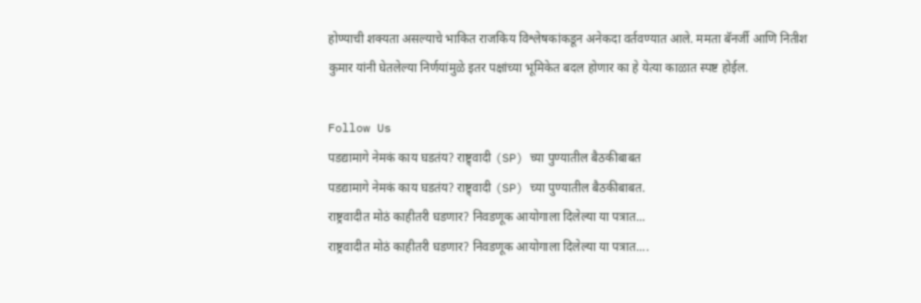होण्याची शक्यता असल्याचे भाकित राजकिय विश्लेषकांकडून अनेकदा वर्तवण्यात आले. ममता बॅनर्जी आणि नितीश कुमार यांनी घेतलेल्या निर्णयांमुळे इतर पक्षांच्या भूमिकेत बदल होणार का हे येत्या काळात स्पष्ट होईल.

Follow Us
पडद्यामागे नेमकं काय घडतंय? राष्ट्र्वादी (SP) च्या पुण्यातील बैठकीबाबत
पडद्यामागे नेमकं काय घडतंय? राष्ट्र्वादी (SP) च्या पुण्यातील बैठकीबाबत.
राष्ट्रवादीत मोठं काहीतरी घडणार? निवडणूक आयोगाला दिलेल्या या पत्रात...
राष्ट्रवादीत मोठं काहीतरी घडणार? निवडणूक आयोगाला दिलेल्या या पत्रात....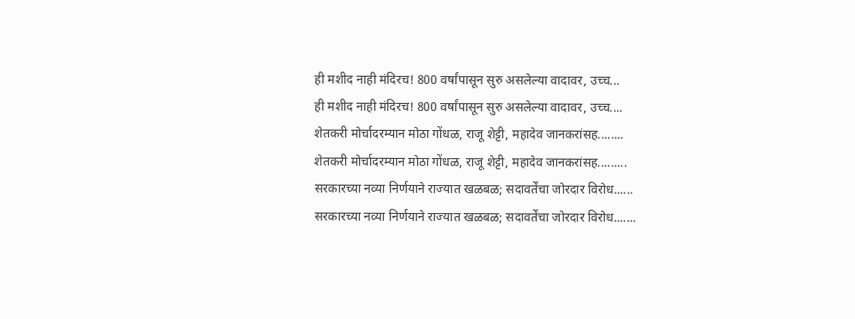ही मशीद नाही मंदिरच! 800 वर्षांपासून सुरु असलेल्या वादावर, उच्च...
ही मशीद नाही मंदिरच! 800 वर्षांपासून सुरु असलेल्या वादावर, उच्च....
शेतकरी मोर्चादरम्यान मोठा गोंधळ, राजू शेट्टी, महादेव जानकरांसह........
शेतकरी मोर्चादरम्यान मोठा गोंधळ, राजू शेट्टी, महादेव जानकरांसह.........
सरकारच्या नव्या निर्णयाने राज्यात खळबळ; सदावर्तेंचा जोरदार विरोध......
सरकारच्या नव्या निर्णयाने राज्यात खळबळ; सदावर्तेंचा जोरदार विरोध.......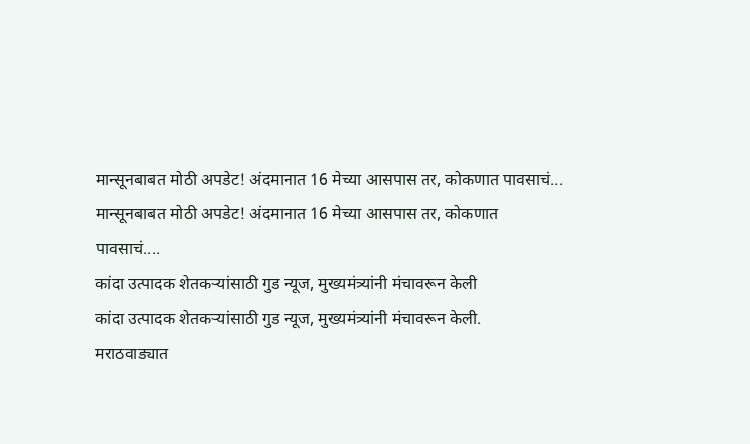मान्सूनबाबत मोठी अपडेट! अंदमानात 16 मेच्या आसपास तर, कोकणात पावसाचं...
मान्सूनबाबत मोठी अपडेट! अंदमानात 16 मेच्या आसपास तर, कोकणात पावसाचं....
कांदा उत्पादक शेतकऱ्यांसाठी गुड न्यूज, मुख्यमंत्र्यांनी मंचावरून केली
कांदा उत्पादक शेतकऱ्यांसाठी गुड न्यूज, मुख्यमंत्र्यांनी मंचावरून केली.
मराठवाड्यात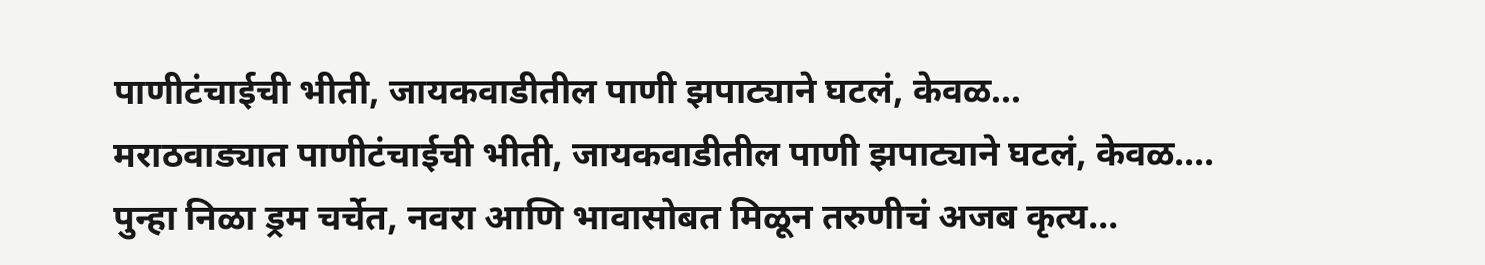पाणीटंचाईची भीती, जायकवाडीतील पाणी झपाट्याने घटलं, केवळ...
मराठवाड्यात पाणीटंचाईची भीती, जायकवाडीतील पाणी झपाट्याने घटलं, केवळ....
पुन्हा निळा ड्रम चर्चेत, नवरा आणि भावासोबत मिळून तरुणीचं अजब कृत्य...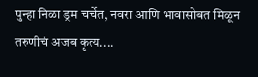पुन्हा निळा ड्रम चर्चेत, नवरा आणि भावासोबत मिळून तरुणीचं अजब कृत्य....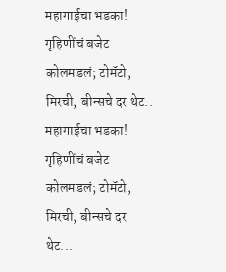महागाईचा भडका! गृहिणींचं बजेट कोलमडलं; टोमॅटो, मिरची, बीन्सचे दर थेट..
महागाईचा भडका! गृहिणींचं बजेट कोलमडलं; टोमॅटो, मिरची, बीन्सचे दर थेट...